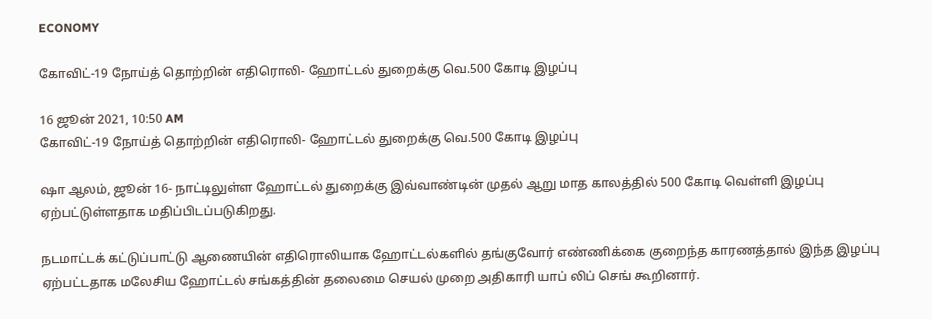ECONOMY

கோவிட்-19 நோய்த் தொற்றின் எதிரொலி- ஹோட்டல் துறைக்கு வெ.500 கோடி இழப்பு

16 ஜூன் 2021, 10:50 AM
கோவிட்-19 நோய்த் தொற்றின் எதிரொலி- ஹோட்டல் துறைக்கு வெ.500 கோடி இழப்பு

ஷா ஆலம், ஜூன் 16- நாட்டிலுள்ள ஹோட்டல் துறைக்கு இவ்வாண்டின் முதல் ஆறு மாத காலத்தில் 500 கோடி வெள்ளி இழப்பு ஏற்பட்டுள்ளதாக மதிப்பிடப்படுகிறது.

நடமாட்டக் கட்டுப்பாட்டு ஆணையின் எதிரொலியாக ஹோட்டல்களில் தங்குவோர் எண்ணிக்கை குறைந்த காரணத்தால் இந்த இழப்பு ஏற்பட்டதாக மலேசிய ஹோட்டல் சங்கத்தின் தலைமை செயல் முறை அதிகாரி யாப் லிப் செங் கூறினார்.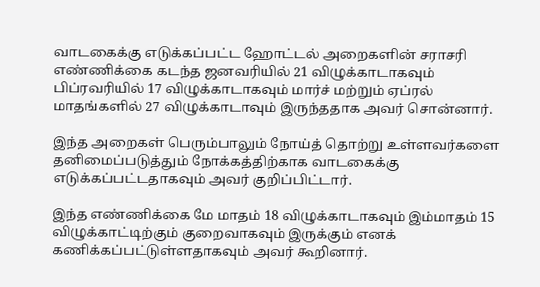வாடகைக்கு எடுக்கப்பட்ட ஹோட்டல் அறைகளின் சராசரி எண்ணிக்கை கடந்த ஜனவரியில் 21 விழுக்காடாகவும் பிப்ரவரியில் 17 விழுக்காடாகவும் மார்ச் மற்றும் ஏப்ரல் மாதங்களில் 27 விழுக்காடாவும் இருந்ததாக அவர் சொன்னார்.

இந்த அறைகள் பெரும்பாலும் நோய்த் தொற்று உள்ளவர்களை தனிமைப்படுத்தும் நோக்கத்திற்காக வாடகைக்கு எடுக்கப்பட்டதாகவும் அவர் குறிப்பிட்டார்.

இந்த எண்ணிக்கை மே மாதம் 18 விழுக்காடாகவும் இம்மாதம் 15 விழுக்காட்டிற்கும் குறைவாகவும் இருக்கும் எனக் கணிக்கப்பட்டுள்ளதாகவும் அவர் கூறினார்.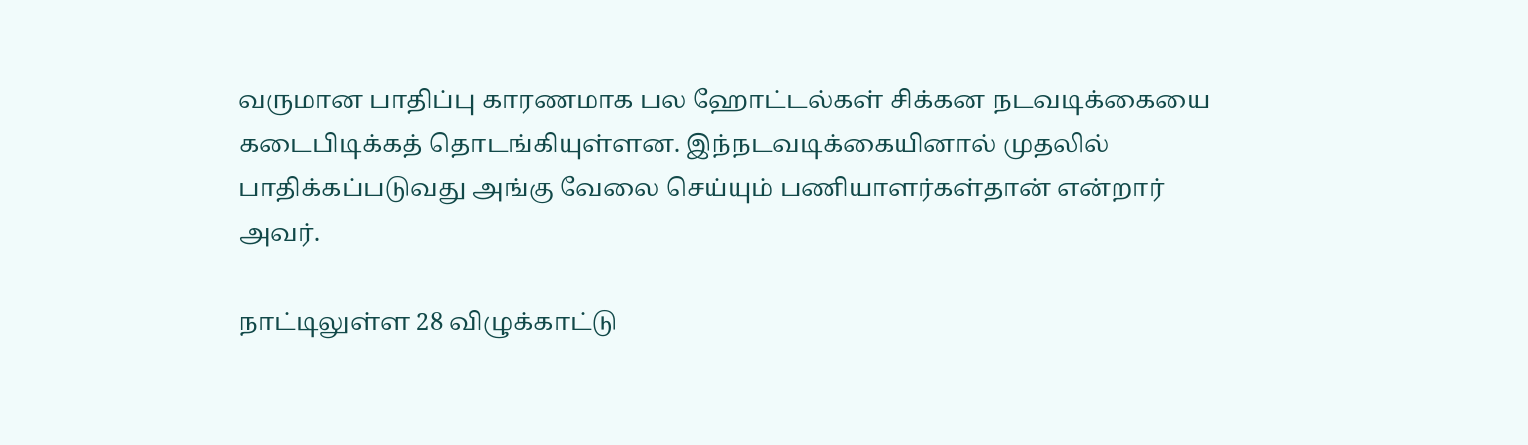வருமான பாதிப்பு காரணமாக பல ஹோட்டல்கள் சிக்கன நடவடிக்கையை கடைபிடிக்கத் தொடங்கியுள்ளன. இந்நடவடிக்கையினால் முதலில் பாதிக்கப்படுவது அங்கு வேலை செய்யும் பணியாளர்கள்தான் என்றார் அவர்.

நாட்டிலுள்ள 28 விழுக்காட்டு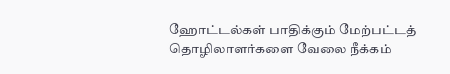ஹோட்டல்கள் பாதிக்கும் மேற்பட்டத் தொழிலாளர்களை வேலை நீக்கம்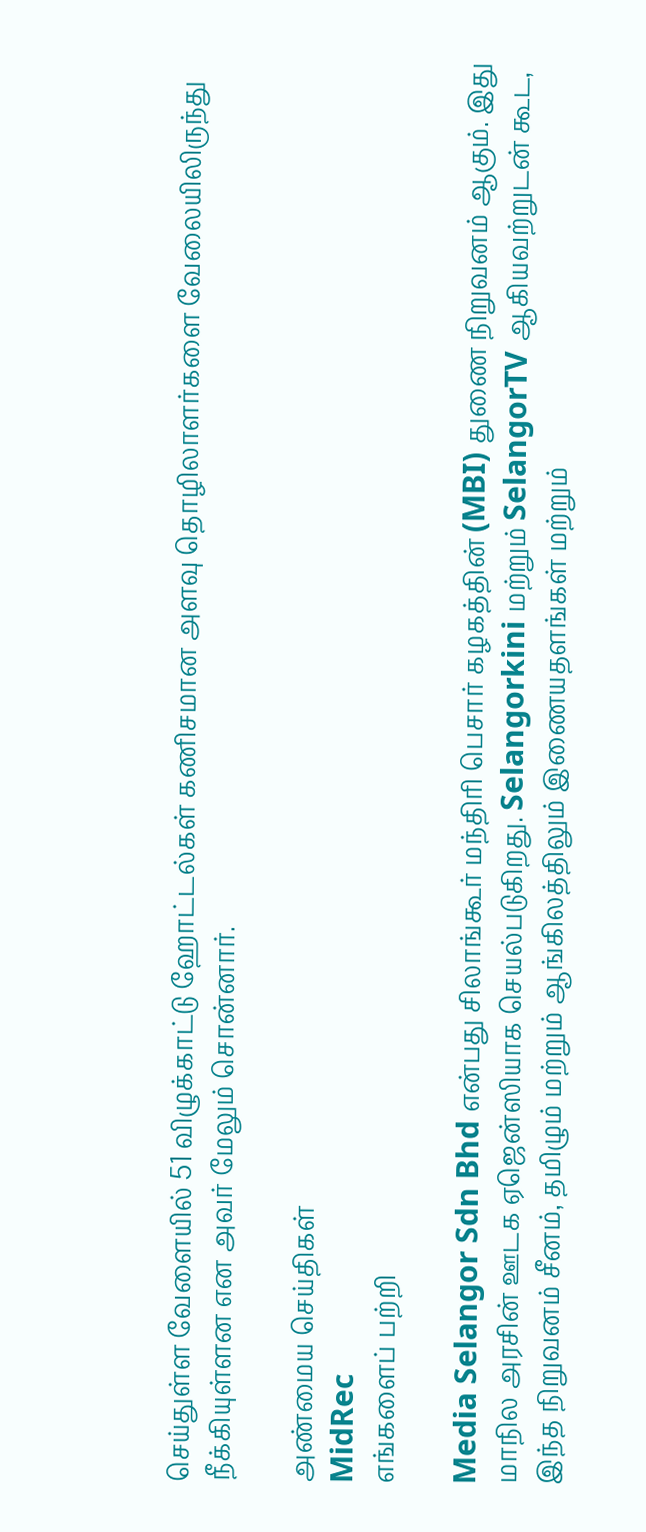செய்துள்ள வேளையில் 51 விழுக்காட்டு ஹோட்டல்கள் கணிசமான அளவு தொழிலாளர்களை வேலையிலிருந்து நீக்கியுள்ளன என அவர் மேலும் சொன்னார்.

அண்மைய செய்திகள்
MidRec
எங்களைப் பற்றி

Media Selangor Sdn Bhd என்பது சிலாங்கூர் மந்திரி பெசார் கழகத்தின் (MBI) துணை நிறுவனம் ஆகும். இது மாநில அரசின் ஊடக ஏஜென்ஸியாக செயல்படுகிறது. Selangorkini மற்றும் SelangorTV ஆகியவற்றுடன் கூட, இந்த நிறுவனம் சீனம், தமிழும் மற்றும் ஆங்கிலத்திலும் இணையதளங்கள் மற்றும்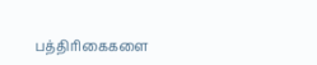பத்திரிகைகளை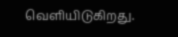வெளியிடுகிறது.